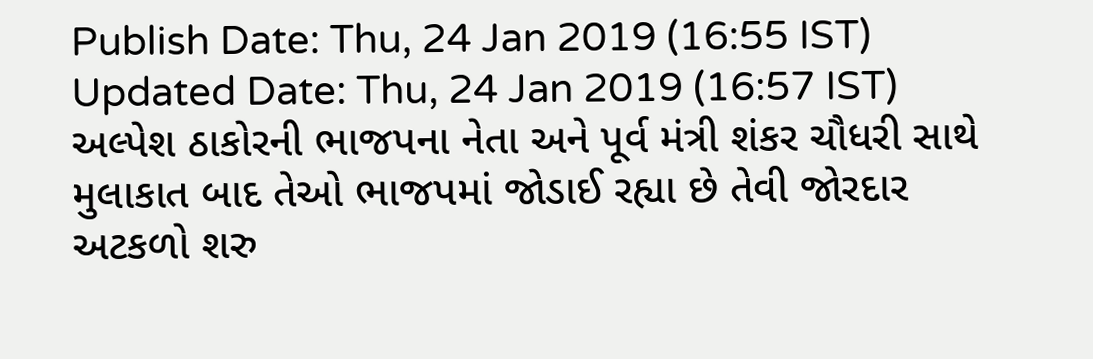Publish Date: Thu, 24 Jan 2019 (16:55 IST)
Updated Date: Thu, 24 Jan 2019 (16:57 IST)
અલ્પેશ ઠાકોરની ભાજપના નેતા અને પૂર્વ મંત્રી શંકર ચૌધરી સાથે મુલાકાત બાદ તેઓ ભાજપમાં જોડાઈ રહ્યા છે તેવી જોરદાર અટકળો શરુ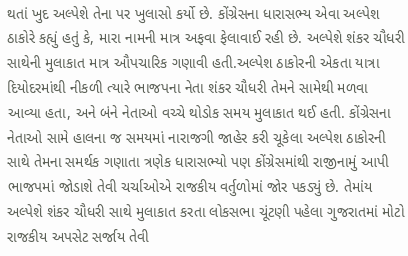થતાં ખુદ અલ્પેશે તેના પર ખુલાસો કર્યો છે. કોંગ્રેસના ધારાસભ્ય એવા અલ્પેશ ઠાકોરે કહ્યું હતું કે, મારા નામની માત્ર અફવા ફેલાવાઈ રહી છે. અલ્પેશે શંકર ચૌધરી સાથેની મુલાકાત માત્ર ઔપચારિક ગણાવી હતી.અલ્પેશ ઠાકોરની એકતા યાત્રા દિયોદરમાંથી નીકળી ત્યારે ભાજપના નેતા શંકર ચૌધરી તેમને સામેથી મળવા આવ્યા હતા, અને બંને નેતાઓ વચ્ચે થોડોક સમય મુલાકાત થઈ હતી. કોંગ્રેસના નેતાઓ સામે હાલના જ સમયમાં નારાજગી જાહેર કરી ચૂકેલા અલ્પેશ ઠાકોરની સાથે તેમના સમર્થક ગણાતા ત્રણેક ધારાસભ્યો પણ કોંગ્રેસમાંથી રાજીનામું આપી ભાજપમાં જોડાશે તેવી ચર્ચાઓએ રાજકીય વર્તુળોમાં જોર પકડ્યું છે. તેમાંય અલ્પેશે શંકર ચૌધરી સાથે મુલાકાત કરતા લોકસભા ચૂંટણી પહેલા ગુજરાતમાં મોટો રાજકીય અપસેટ સર્જાય તેવી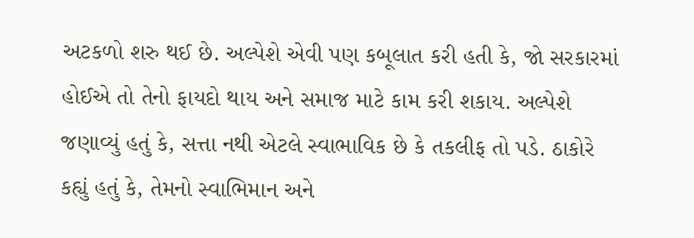અટકળો શરુ થઈ છે. અલ્પેશે એવી પણ કબૂલાત કરી હતી કે, જો સરકારમાં હોઈએ તો તેનો ફાયદો થાય અને સમાજ માટે કામ કરી શકાય. અલ્પેશે જણાવ્યું હતું કે, સત્તા નથી એટલે સ્વાભાવિક છે કે તકલીફ તો પડે. ઠાકોરે કહ્યું હતું કે, તેમનો સ્વાભિમાન અને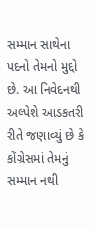સમ્માન સાથેના પદનો તેમનો મુદ્દો છે. આ નિવેદનથી અલ્પેશે આડકતરી રીતે જણાવ્યું છે કે કોંગ્રેસમાં તેમનું સમ્માન નથી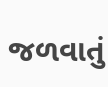જળવાતું